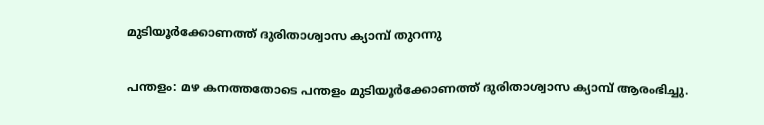മുടിയൂർക്കോണത്ത് ദുരിതാശ്വാസ ക്യാമ്പ് തുറന്നു

പന്തളം: മഴ കനത്തതോടെ പന്തളം മുടിയൂർക്കോണത്ത് ദുരിതാശ്വാസ ക്യാമ്പ് ആരംഭിച്ചു.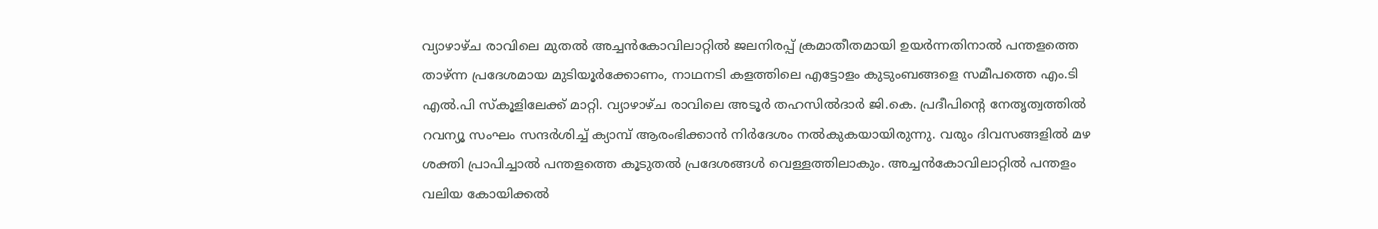വ്യാഴാഴ്ച രാവിലെ മുതൽ അച്ചൻകോവിലാറ്റിൽ ജലനിരപ്പ് ക്രമാതീതമായി ഉയർന്നതിനാൽ പന്തളത്തെ താഴ്ന്ന പ്രദേശമായ മുടിയൂർക്കോണം, നാഥനടി കളത്തിലെ എട്ടോളം കുടുംബങ്ങളെ സമീപത്തെ എം.ടി എൽ.പി സ്കൂളിലേക്ക് മാറ്റി. വ്യാഴാഴ്ച രാവിലെ അടൂർ തഹസിൽദാർ ജി.കെ. പ്രദീപിന്‍റെ നേതൃത്വത്തിൽ റവന്യൂ സംഘം സന്ദർശിച്ച് ക്യാമ്പ് ആരംഭിക്കാൻ നിർദേശം നൽകുകയായിരുന്നു. വരും ദിവസങ്ങളിൽ മഴ ശക്തി പ്രാപിച്ചാൽ പന്തളത്തെ കൂടുതൽ പ്രദേശങ്ങൾ വെള്ളത്തിലാകും. അച്ചൻകോവിലാറ്റിൽ പന്തളം വലിയ കോയിക്കൽ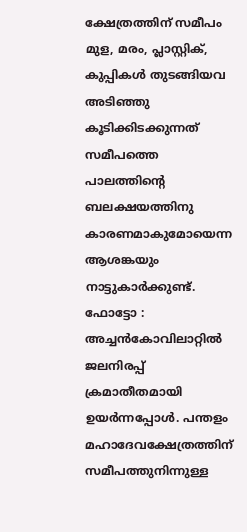ക്ഷേത്രത്തിന് സമീപം മുള, മരം, പ്ലാസ്റ്റിക്, കുപ്പികൾ തുടങ്ങിയവ അടിഞ്ഞു കൂടിക്കിടക്കുന്നത് സമീപത്തെ പാലത്തിന്‍റെ ബലക്ഷയത്തിനു കാരണമാകുമോയെന്ന ആശങ്കയും നാട്ടുകാർക്കുണ്ട്. ഫോട്ടോ : അച്ചൻകോവിലാറ്റിൽ ജലനിരപ്പ് ക്രമാതീതമായി ഉയർന്നപ്പോൾ. പന്തളം മഹാദേവക്ഷേത്രത്തിന് സമീപത്തുനിന്നുള്ള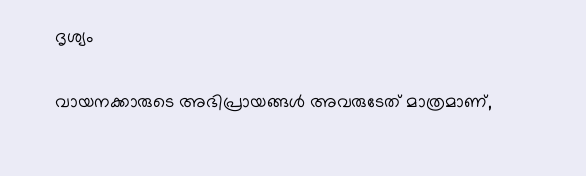ദൃശ്യം

വായനക്കാരുടെ അഭിപ്രായങ്ങള്‍ അവരുടേത് മാത്രമാണ്,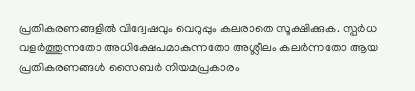പ്രതികരണങ്ങളിൽ വിദ്വേഷവും വെറുപ്പും കലരാതെ സൂക്ഷിക്കുക. സ്പർധ വളർത്തുന്നതോ അധിക്ഷേപമാകുന്നതോ അശ്ലീലം കലർന്നതോ ആയ പ്രതികരണങ്ങൾ സൈബർ നിയമപ്രകാരം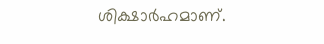ശിക്ഷാർഹമാണ്.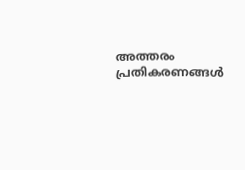അത്തരം പ്രതികരണങ്ങൾ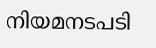നിയമനടപടി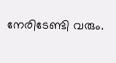നേരിടേണ്ടി വരും.